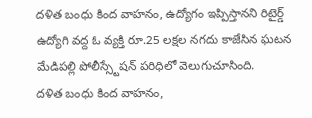దళిత బంధు కింద వాహనం, ఉద్యోగం ఇప్పిస్తానని రిటైర్డ్ ఉద్యోగి వద్ద ఓ వ్యక్తి రూ.25 లక్షల నగదు కాజేసిన ఘటన మేడిపల్లి పోలీస్స్టేషన్ పరిధిలో వెలుగుచూసింది.
దళిత బంధు కింద వాహనం,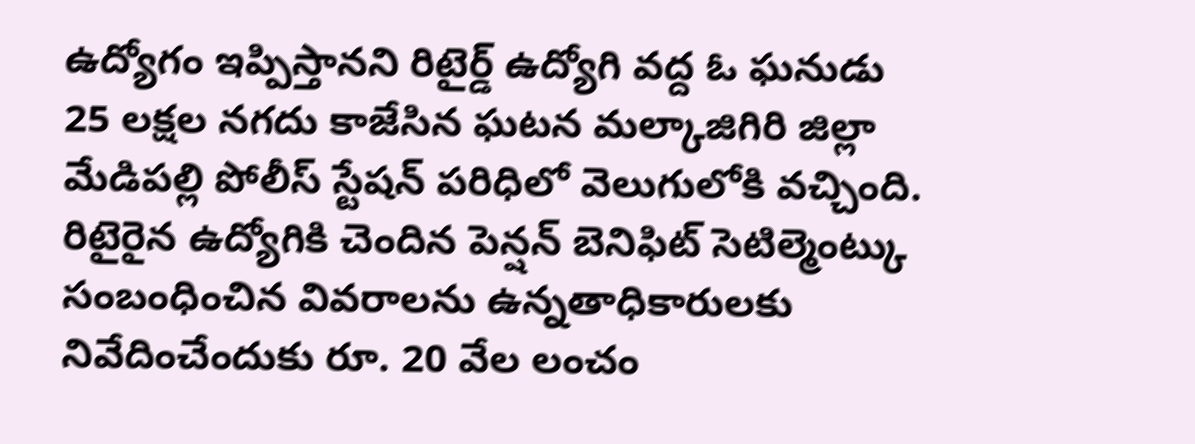ఉద్యోగం ఇప్పిస్తానని రిటైర్డ్ ఉద్యోగి వద్ద ఓ ఘనుడు 25 లక్షల నగదు కాజేసిన ఘటన మల్కాజిగిరి జిల్లా మేడిపల్లి పోలీస్ స్టేషన్ పరిధిలో వెలుగులోకి వచ్చింది.
రిటైరైన ఉద్యోగికి చెందిన పెన్షన్ బెనిఫిట్ సెటిల్మెంట్కు సంబంధించిన వివరాలను ఉన్నతాధికారులకు నివేదించేందుకు రూ. 20 వేల లంచం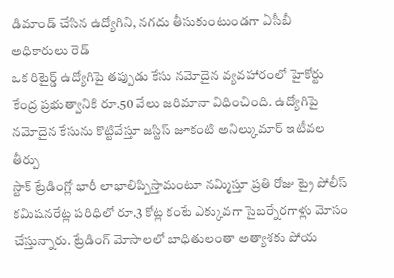డిమాండ్ చేసిన ఉద్యోగిని, నగదు తీసుకుంటుండగా ఏసీబీ అధికారులు రెడ్
ఒక రిటైర్డ్ ఉద్యోగిపై తప్పుడు కేసు నమోదైన వ్యవహారంలో హైకోర్టు కేంద్ర ప్రభుత్వానికి రూ.50 వేలు జరిమానా విధించింది. ఉద్యోగిపై నమోదైన కేసును కొట్టివేస్తూ జస్టిస్ జూకంటి అనిల్కుమార్ ఇటీవల తీర్పు
స్టాక్ ట్రేడింగ్లో భారీ లాభాలిప్పిస్తామంటూ నమ్మిస్తూ ప్రతి రోజు ట్రై పోలీస్ కమిషనరేట్ల పరిధిలో రూ.3 కోట్ల కంటే ఎక్కువగా సైబర్నేరగాళ్లు మోసం చేస్తున్నారు. ట్రేడింగ్ మోసాలలో బాధితులంతా అత్యాశకు పోయ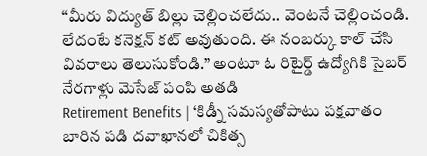“మీరు విద్యుత్ బిల్లు చెల్లించలేదు.. వెంటనే చెల్లించండి. లేదంటే కనెక్షన్ కట్ అవుతుంది. ఈ నంబర్కు కాల్ చేసి వివరాలు తెలుసుకోండి.” అంటూ ఓ రిటైర్డ్ ఉద్యోగికి సైబర్ నేరగాళ్లు మెసేజ్ పంపి అతడి
Retirement Benefits | ‘కిడ్నీ సమస్యతోపాటు పక్షవాతం బారిన పడి దవాఖానలో చికిత్స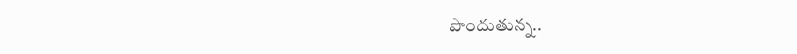పొందుతున్న..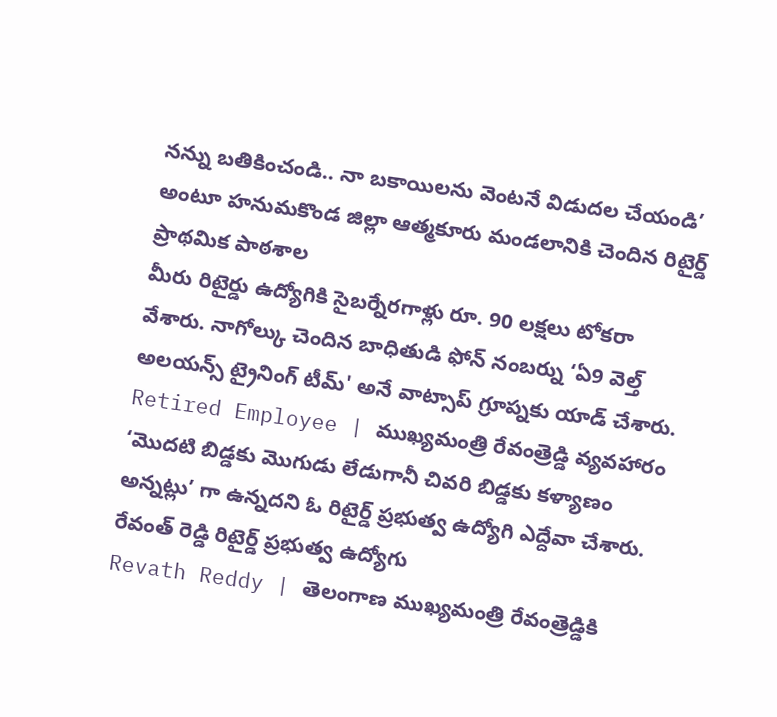నన్ను బతికించండి.. నా బకాయిలను వెంటనే విడుదల చేయండి’ అంటూ హనుమకొండ జిల్లా ఆత్మకూరు మండలానికి చెందిన రిటైర్డ్ ప్రాథమిక పాఠశాల
మీరు రిటైర్డు ఉద్యోగికి సైబర్నేరగాళ్లు రూ. 90 లక్షలు టోకరా వేశారు. నాగోల్కు చెందిన బాధితుడి ఫోన్ నంబర్ను ‘ఏ9 వెల్త్ అలయన్స్ ట్రైనింగ్ టీమ్' అనే వాట్సాప్ గ్రూప్నకు యాడ్ చేశారు.
Retired Employee | ముఖ్యమంత్రి రేవంత్రెడ్డి వ్యవహారం ‘మొదటి బిడ్డకు మొగుడు లేడుగానీ చివరి బిడ్డకు కళ్యాణం అన్నట్లు’ గా ఉన్నదని ఓ రిటైర్డ్ ప్రభుత్వ ఉద్యోగి ఎద్దేవా చేశారు. రేవంత్ రెడ్డి రిటైర్డ్ ప్రభుత్వ ఉద్యోగు
Revath Reddy | తెలంగాణ ముఖ్యమంత్రి రేవంత్రెడ్డికి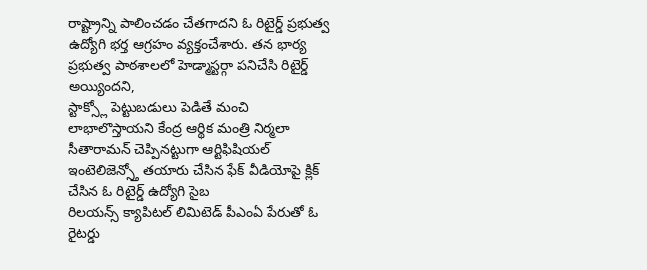రాష్ట్రాన్ని పాలించడం చేతగాదని ఓ రిటైర్డ్ ప్రభుత్వ ఉద్యోగి భర్త ఆగ్రహం వ్యక్తంచేశారు. తన భార్య ప్రభుత్వ పాఠశాలలో హెడ్మాస్టర్గా పనిచేసి రిటైర్డ్ అయ్యిందని,
స్టాక్స్లో పెట్టుబడులు పెడితే మంచి లాభాలొస్తాయని కేంద్ర ఆర్థిక మంత్రి నిర్మలా సీతారామన్ చెప్పినట్టుగా ఆర్టిఫిషియల్ ఇంటెలిజెన్స్తో తయారు చేసిన ఫేక్ వీడియోపై క్లిక్ చేసిన ఓ రిటైర్డ్ ఉద్యోగి సైబ
రిలయన్స్ క్యాపిటల్ లిమిటెడ్ పీఎంఏ పేరుతో ఓ రైటర్డు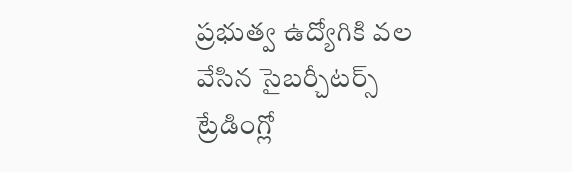ప్రభుత్వ ఉద్యోగికి వల వేసిన సైబర్చీటర్స్ ట్రేడింగ్లో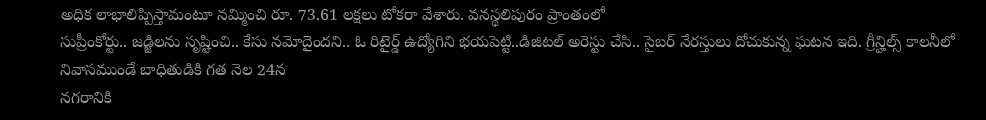అధిక లాభాలిప్పిస్తామంటూ నమ్మించి రూ. 73.61 లక్షలు టోకరా వేశారు. వనస్థలిపురం ప్రాంతంలో
సుప్రీంకోర్టు.. జడ్జిలను సృష్టించి.. కేసు నమోదైందని.. ఓ రిటైర్డ్ ఉద్యోగిని భయపెట్టి..డిజిటల్ అరెస్టు చేసి.. సైబర్ నేరస్తులు దోచుకున్న ఘటన ఇది. గ్రీన్హిల్స్ కాలనీలో నివాసముండే బాధితుడికి గత నెల 24న
నగరానికి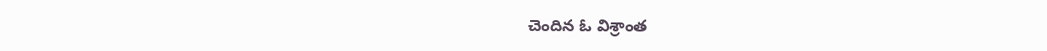చెందిన ఓ విశ్రాంత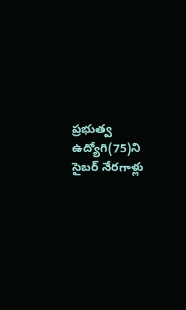ప్రభుత్వ ఉద్యోగి(75)ని సైబర్ నేరగాళ్లు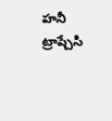హనీ ట్రాప్చేసి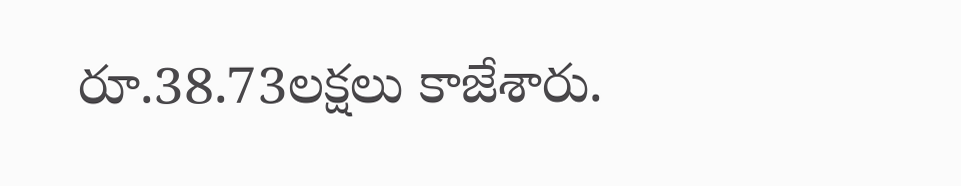రూ.38.73లక్షలు కాజేశారు.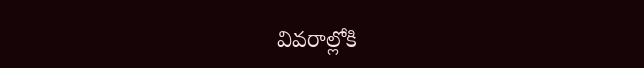వివరాల్లోకి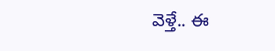వెళ్తే.. ఈ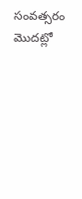సంవత్సరం మొదట్లో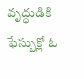వృద్ధుడికి ఫేస్బుక్లో ఓ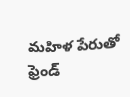మహిళ పేరుతో ఫ్రెండ్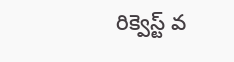రిక్వెస్ట్ వ